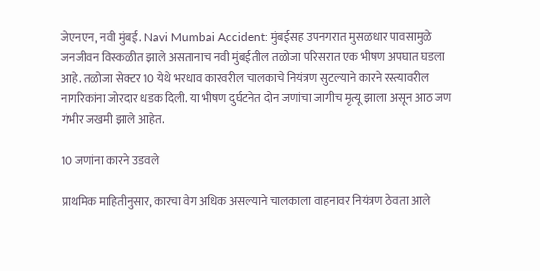जेएनएन, नवी मुंबई. Navi Mumbai Accident: मुंबईसह उपनगरात मुसळधार पावसामुळे जनजीवन विस्कळीत झाले असतानाच नवी मुंबईतील तळोजा परिसरात एक भीषण अपघात घडला आहे. तळोजा सेक्टर 10 येथे भरधाव कारवरील चालकाचे नियंत्रण सुटल्याने कारने रस्त्यावरील नागरिकांना जोरदार धडक दिली. या भीषण दुर्घटनेत दोन जणांचा जागीच मृत्यू झाला असून आठ जण गंभीर जखमी झाले आहेत.

10 जणांना कारने उडवले

प्राथमिक माहितीनुसार, कारचा वेग अधिक असल्याने चालकाला वाहनावर नियंत्रण ठेवता आले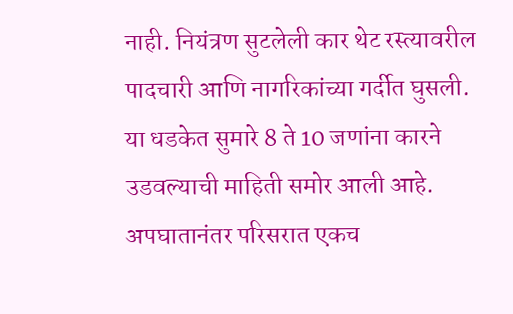नाही. नियंत्रण सुटलेली कार थेट रस्त्यावरील पादचारी आणि नागरिकांच्या गर्दीत घुसली. या धडकेत सुमारे 8 ते 10 जणांना कारने उडवल्याची माहिती समोर आली आहे. अपघातानंतर परिसरात एकच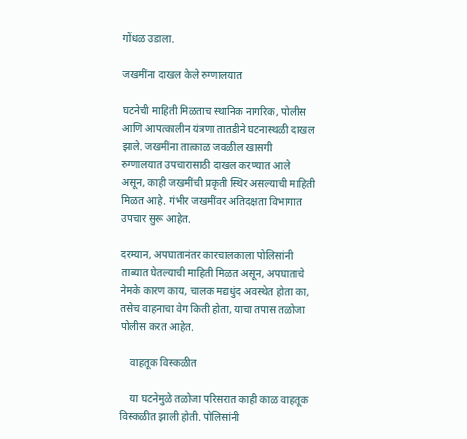गोंधळ उडाला.

जखमींना दाखल केले रुग्णालयात

घटनेची माहिती मिळताच स्थानिक नागरिक, पोलीस आणि आपत्कालीन यंत्रणा तातडीने घटनास्थळी दाखल झाले. जखमींना तात्काळ जवळील खासगी रुग्णालयात उपचारासाठी दाखल करण्यात आले असून, काही जखमींची प्रकृती स्थिर असल्याची माहिती मिळत आहे. गंभीर जखमींवर अतिदक्षता विभागात उपचार सुरू आहेत.

दरम्यान, अपघातानंतर कारचालकाला पोलिसांनी ताब्यात घेतल्याची माहिती मिळत असून, अपघाताचे नेमके कारण काय, चालक मद्यधुंद अवस्थेत होता का, तसेच वाहनाचा वेग किती होता, याचा तपास तळोजा पोलीस करत आहेत.

    वाहतूक विस्कळीत

    या घटनेमुळे तळोजा परिसरात काही काळ वाहतूक विस्कळीत झाली होती. पोलिसांनी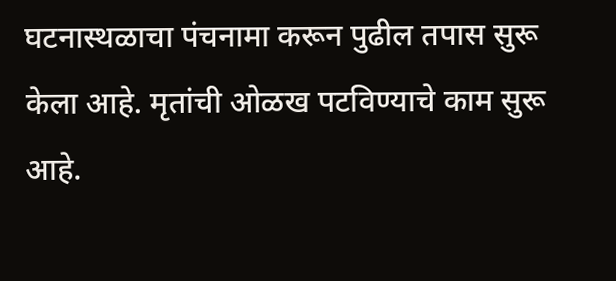घटनास्थळाचा पंचनामा करून पुढील तपास सुरू केला आहे. मृतांची ओळख पटविण्याचे काम सुरू आहे.